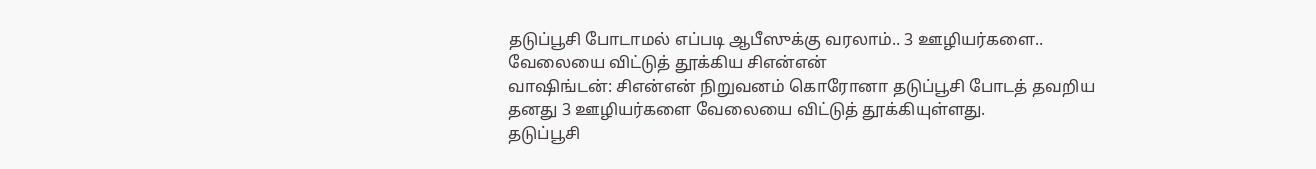தடுப்பூசி போடாமல் எப்படி ஆபீஸுக்கு வரலாம்.. 3 ஊழியர்களை.. வேலையை விட்டுத் தூக்கிய சிஎன்என்
வாஷிங்டன்: சிஎன்என் நிறுவனம் கொரோனா தடுப்பூசி போடத் தவறிய தனது 3 ஊழியர்களை வேலையை விட்டுத் தூக்கியுள்ளது.
தடுப்பூசி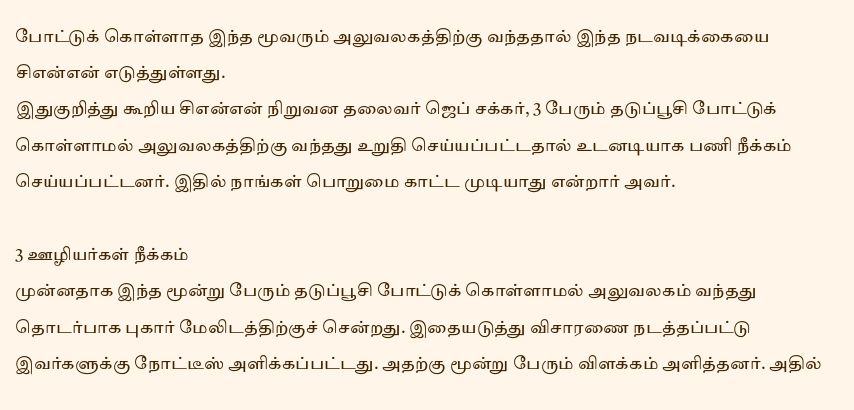போட்டுக் கொள்ளாத இந்த மூவரும் அலுவலகத்திற்கு வந்ததால் இந்த நடவடிக்கையை சிஎன்என் எடுத்துள்ளது.
இதுகுறித்து கூறிய சிஎன்என் நிறுவன தலைவர் ஜெப் சக்கர், 3 பேரும் தடுப்பூசி போட்டுக் கொள்ளாமல் அலுவலகத்திற்கு வந்தது உறுதி செய்யப்பட்டதால் உடனடியாக பணி நீக்கம் செய்யப்பட்டனர். இதில் நாங்கள் பொறுமை காட்ட முடியாது என்றார் அவர்.

3 ஊழியர்கள் நீக்கம்
முன்னதாக இந்த மூன்று பேரும் தடுப்பூசி போட்டுக் கொள்ளாமல் அலுவலகம் வந்தது தொடர்பாக புகார் மேலிடத்திற்குச் சென்றது. இதையடுத்து விசாரணை நடத்தப்பட்டு இவர்களுக்கு நோட்டீஸ் அளிக்கப்பட்டது. அதற்கு மூன்று பேரும் விளக்கம் அளித்தனர். அதில்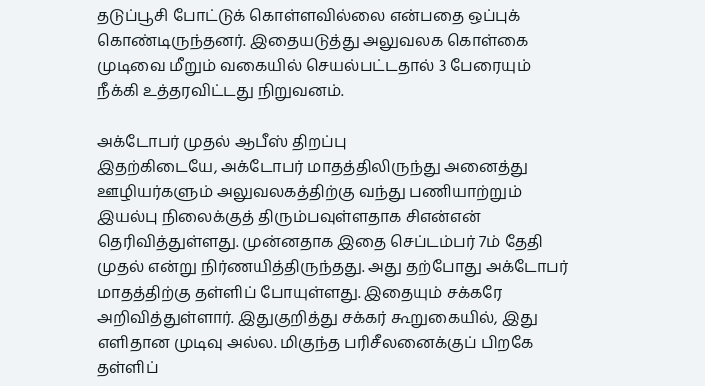தடுப்பூசி போட்டுக் கொள்ளவில்லை என்பதை ஒப்புக் கொண்டிருந்தனர். இதையடுத்து அலுவலக கொள்கை முடிவை மீறும் வகையில் செயல்பட்டதால் 3 பேரையும் நீக்கி உத்தரவிட்டது நிறுவனம்.

அக்டோபர் முதல் ஆபீஸ் திறப்பு
இதற்கிடையே, அக்டோபர் மாதத்திலிருந்து அனைத்து ஊழியர்களும் அலுவலகத்திற்கு வந்து பணியாற்றும் இயல்பு நிலைக்குத் திரும்பவுள்ளதாக சிஎன்என் தெரிவித்துள்ளது. முன்னதாக இதை செப்டம்பர் 7ம் தேதி முதல் என்று நிர்ணயித்திருந்தது. அது தற்போது அக்டோபர் மாதத்திற்கு தள்ளிப் போயுள்ளது. இதையும் சக்கரே அறிவித்துள்ளார். இதுகுறித்து சக்கர் கூறுகையில், இது எளிதான முடிவு அல்ல. மிகுந்த பரிசீலனைக்குப் பிறகே தள்ளிப்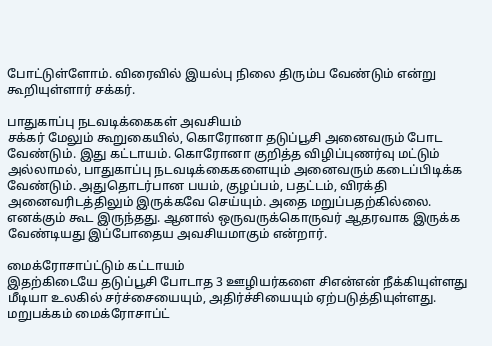போட்டுள்ளோம். விரைவில் இயல்பு நிலை திரும்ப வேண்டும் என்று கூறியுள்ளார் சக்கர்.

பாதுகாப்பு நடவடிக்கைகள் அவசியம்
சக்கர் மேலும் கூறுகையில், கொரோனா தடுப்பூசி அனைவரும் போட வேண்டும். இது கட்டாயம். கொரோனா குறித்த விழிப்புணர்வு மட்டும் அல்லாமல், பாதுகாப்பு நடவடிக்கைகளையும் அனைவரும் கடைப்பிடிக்க வேண்டும். அதுதொடர்பான பயம், குழப்பம், பதட்டம், விரக்தி அனைவரிடத்திலும் இருக்கவே செய்யும். அதை மறுப்பதற்கில்லை. எனக்கும் கூட இருந்தது. ஆனால் ஒருவருக்கொருவர் ஆதரவாக இருக்க வேண்டியது இப்போதைய அவசியமாகும் என்றார்.

மைக்ரோசாப்ட்டும் கட்டாயம்
இதற்கிடையே தடுப்பூசி போடாத 3 ஊழியர்களை சிஎன்என் நீக்கியுள்ளது மீடியா உலகில் சர்ச்சையையும், அதிர்ச்சியையும் ஏற்படுத்தியுள்ளது. மறுபக்கம் மைக்ரோசாப்ட்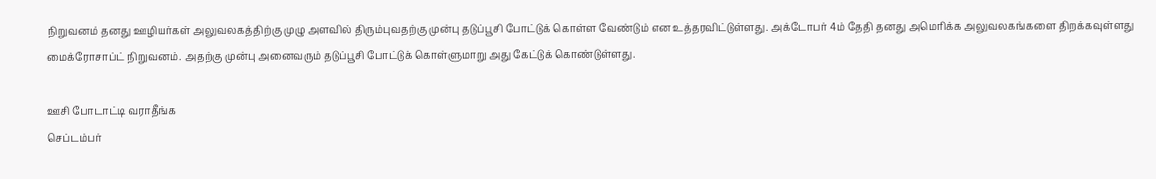நிறுவனம் தனது ஊழியர்கள் அலுவலகத்திற்கு முழு அளவில் திரும்புவதற்கு முன்பு தடுப்பூசி போட்டுக் கொள்ள வேண்டும் என உத்தரவிட்டுள்ளது. அக்டோபர் 4ம் தேதி தனது அமெரிக்க அலுவலகங்களை திறக்கவுள்ளது மைக்ரோசாப்ட் நிறுவனம். அதற்கு முன்பு அனைவரும் தடுப்பூசி போட்டுக் கொள்ளுமாறு அது கேட்டுக் கொண்டுள்ளது.

ஊசி போடாட்டி வராதீங்க
செப்டம்பர்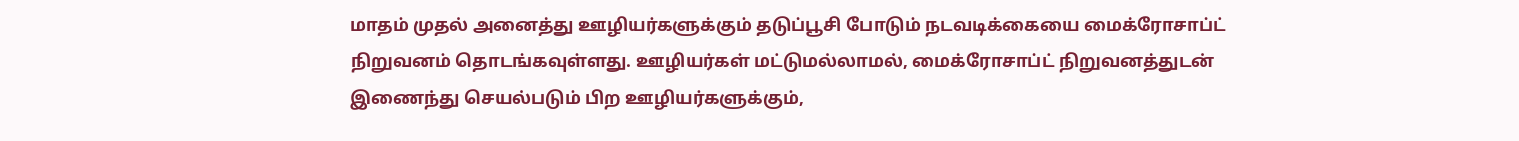மாதம் முதல் அனைத்து ஊழியர்களுக்கும் தடுப்பூசி போடும் நடவடிக்கையை மைக்ரோசாப்ட் நிறுவனம் தொடங்கவுள்ளது. ஊழியர்கள் மட்டுமல்லாமல், மைக்ரோசாப்ட் நிறுவனத்துடன் இணைந்து செயல்படும் பிற ஊழியர்களுக்கும்,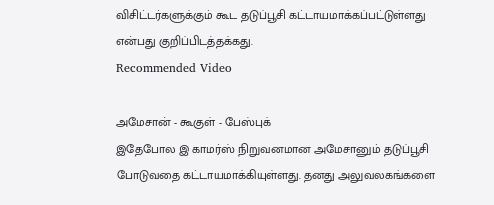விசிட்டர்களுக்கும் கூட தடுப்பூசி கட்டாயமாக்கப்பட்டுள்ளது என்பது குறிப்பிடத்தக்கது.
Recommended Video

அமேசான் - கூகுள் - பேஸ்புக்
இதேபோல இ காமர்ஸ் நிறுவனமான அமேசானும் தடுப்பூசி போடுவதை கட்டாயமாக்கியுள்ளது. தனது அலுவலகங்களை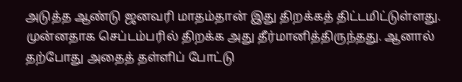அடுத்த ஆண்டு ஜனவரி மாதம்தான் இது திறக்கத் திட்டமிட்டுள்ளது. முன்னதாக செப்டம்பரில் திறக்க அது தீர்மானித்திருந்தது. ஆனால் தற்போது அதைத் தள்ளிப் போட்டு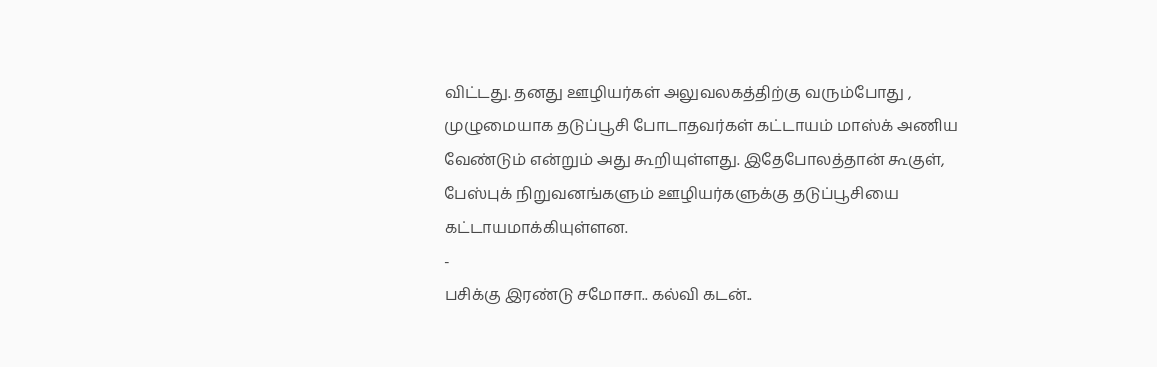விட்டது. தனது ஊழியர்கள் அலுவலகத்திற்கு வரும்போது , முழுமையாக தடுப்பூசி போடாதவர்கள் கட்டாயம் மாஸ்க் அணிய வேண்டும் என்றும் அது கூறியுள்ளது. இதேபோலத்தான் கூகுள், பேஸ்புக் நிறுவனங்களும் ஊழியர்களுக்கு தடுப்பூசியை கட்டாயமாக்கியுள்ளன.
-
பசிக்கு இரண்டு சமோசா.. கல்வி கடன்..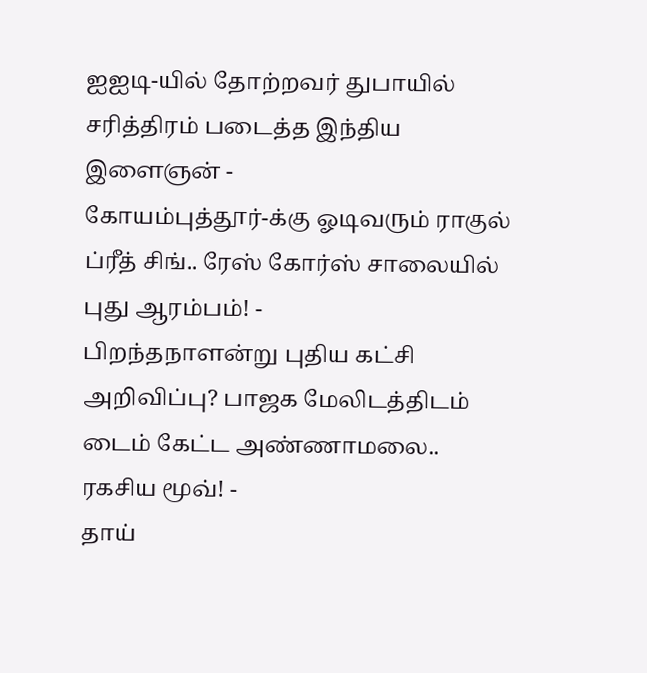ஐஐடி-யில் தோற்றவர் துபாயில் சரித்திரம் படைத்த இந்திய இளைஞன் -
கோயம்புத்தூர்-க்கு ஓடிவரும் ராகுல் ப்ரீத் சிங்.. ரேஸ் கோர்ஸ் சாலையில் புது ஆரம்பம்! -
பிறந்தநாளன்று புதிய கட்சி அறிவிப்பு? பாஜக மேலிடத்திடம் டைம் கேட்ட அண்ணாமலை.. ரகசிய மூவ்! -
தாய்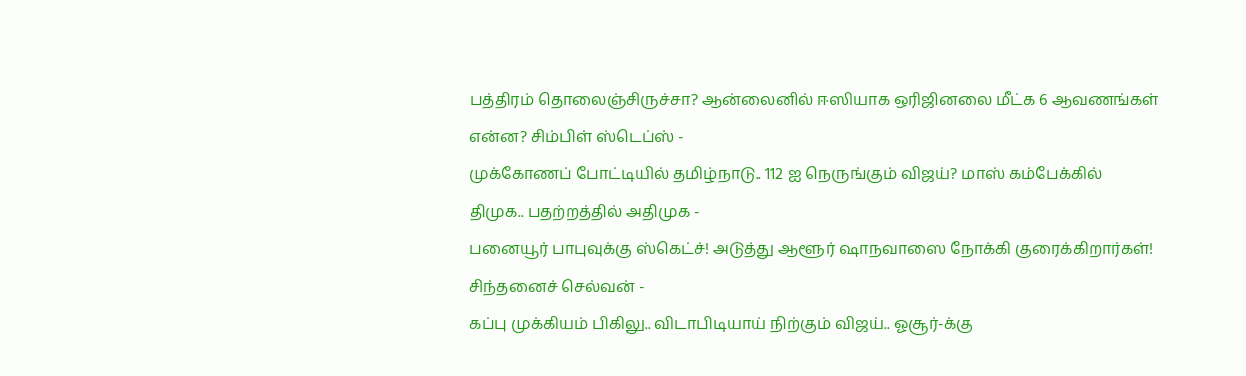பத்திரம் தொலைஞ்சிருச்சா? ஆன்லைனில் ஈஸியாக ஒரிஜினலை மீட்க 6 ஆவணங்கள் என்ன? சிம்பிள் ஸ்டெப்ஸ் -
முக்கோணப் போட்டியில் தமிழ்நாடு.. 112 ஐ நெருங்கும் விஜய்? மாஸ் கம்பேக்கில் திமுக.. பதற்றத்தில் அதிமுக -
பனையூர் பாபுவுக்கு ஸ்கெட்ச்! அடுத்து ஆளூர் ஷாநவாஸை நோக்கி குரைக்கிறார்கள்! சிந்தனைச் செல்வன் -
கப்பு முக்கியம் பிகிலு.. விடாபிடியாய் நிற்கும் விஜய்.. ஓசூர்-க்கு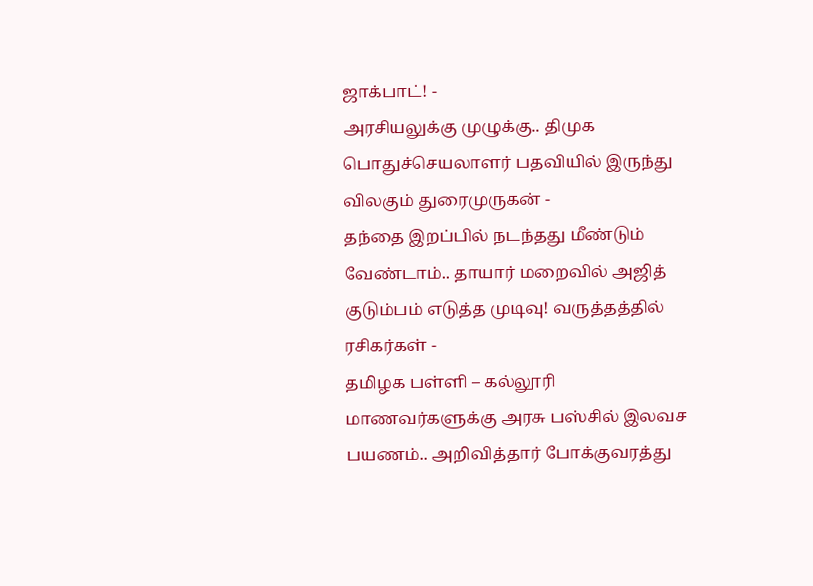ஜாக்பாட்! -
அரசியலுக்கு முழுக்கு.. திமுக பொதுச்செயலாளர் பதவியில் இருந்து விலகும் துரைமுருகன் -
தந்தை இறப்பில் நடந்தது மீண்டும் வேண்டாம்.. தாயார் மறைவில் அஜித் குடும்பம் எடுத்த முடிவு! வருத்தத்தில் ரசிகர்கள் -
தமிழக பள்ளி – கல்லூரி மாணவர்களுக்கு அரசு பஸ்சில் இலவச பயணம்.. அறிவித்தார் போக்குவரத்து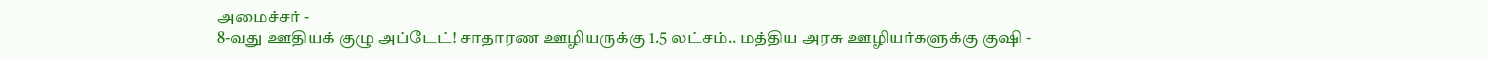அமைச்சர் -
8-வது ஊதியக் குழு அப்டேட்! சாதாரண ஊழியருக்கு 1.5 லட்சம்.. மத்திய அரசு ஊழியர்களுக்கு குஷி -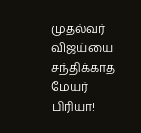முதல்வர் விஜய்யை சந்திக்காத மேயர் பிரியா!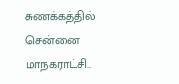சுணக்கத்தில் சென்னை மாநகராட்சி..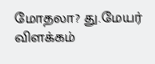மோதலா? து.மேயர் விளக்கம்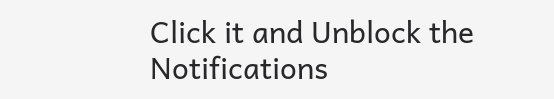Click it and Unblock the Notifications